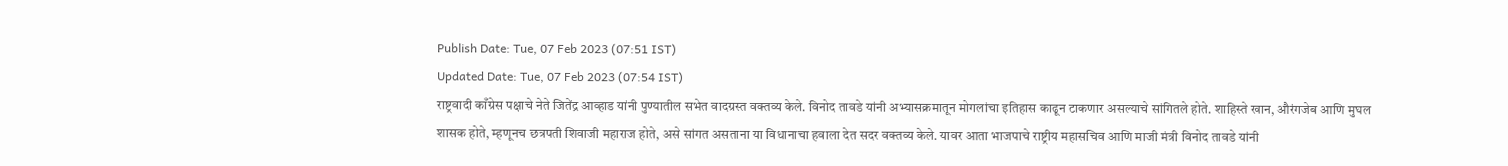Publish Date: Tue, 07 Feb 2023 (07:51 IST)
Updated Date: Tue, 07 Feb 2023 (07:54 IST)
राष्ट्रवादी काँग्रेस पक्षाचे नेते जितेंद्र आव्हाड यांनी पुण्यातील सभेत वादग्रस्त वक्तव्य केले. विनोद तावडे यांनी अभ्यासक्रमातून मोगलांचा इतिहास काढून टाकणार असल्याचे सांगितले होते. शाहिस्ते खान, औरंगजेब आणि मुघल शासक होते, म्हणूनच छत्रपती शिवाजी महाराज होते, असे सांगत असताना या विधानाचा हवाला देत सदर वक्तव्य केले. यावर आता भाजपाचे राष्ट्रीय महासचिव आणि माजी मंत्री विनोद तावडे यांनी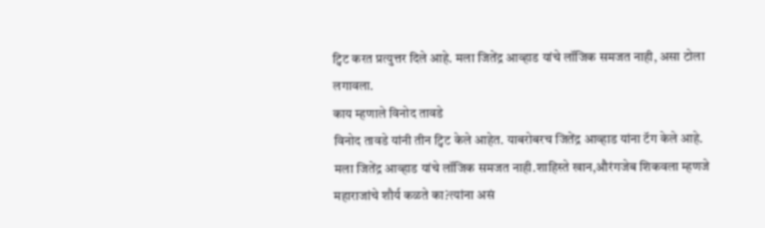ट्विट करत प्रत्युत्तर दिले आहे. मला जितेंद्र आव्हाड यांचे लॉजिक समजत नाही, असा टोला लगावला.
काय म्हणाले विनोद तावडे
विनोद तावडे यांनी तीन ट्विट केले आहेत. याबरोबरच जितेंद्र आव्हाड यांना टॅग केले आहे.
मला जितेंद्र आव्हाड यांचे लॉजिक समजत नाही.शाहिस्ते खान,औरंगजेब शिकवला म्हणजे महाराजांचे शौर्य कळते का?त्यांना असं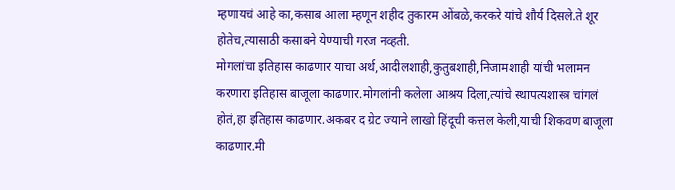म्हणायचं आहे का,कसाब आला म्हणून शहीद तुकारम ओंबळे,करकरे यांचे शौर्य दिसले.ते शूर होतेच,त्यासाठी कसाबने येण्याची गरज नव्हती.
मोगलांचा इतिहास काढणार याचा अर्थ,आदीलशाही,कुतुबशाही,निजामशाही यांची भलामन करणारा इतिहास बाजूला काढणार.मोगलांनी कलेला आश्रय दिला,त्यांचे स्थापत्यशास्त्र चांगलं होतं,हा इतिहास काढणार.अकबर द ग्रेट ज्याने लाखो हिंदूची कत्तल केली,याची शिकवण बाजूला काढणार.मी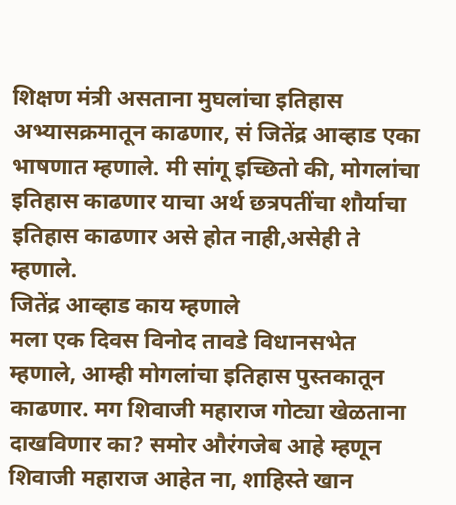शिक्षण मंत्री असताना मुघलांचा इतिहास अभ्यासक्रमातून काढणार, सं जितेंद्र आव्हाड एका भाषणात म्हणाले. मी सांगू इच्छितो की, मोगलांचा इतिहास काढणार याचा अर्थ छत्रपतींचा शौर्याचा इतिहास काढणार असे होत नाही,असेही ते म्हणाले.
जितेंद्र आव्हाड काय म्हणाले
मला एक दिवस विनोद तावडे विधानसभेत म्हणाले, आम्ही मोगलांचा इतिहास पुस्तकातून काढणार. मग शिवाजी महाराज गोट्या खेळताना दाखविणार का? समोर औरंगजेब आहे म्हणून शिवाजी महाराज आहेत ना, शाहिस्ते खान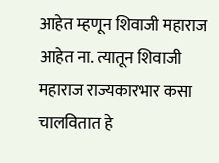आहेत म्हणून शिवाजी महाराज आहेत ना. त्यातून शिवाजी महाराज राज्यकारभार कसा चालवितात हे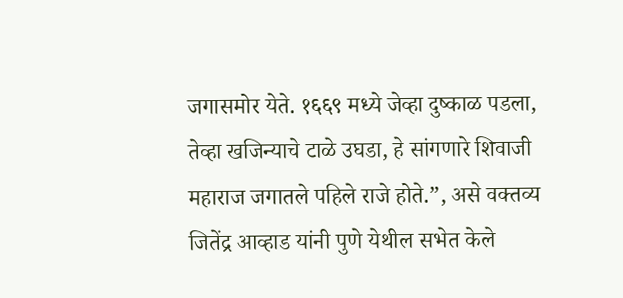जगासमोर येते. १६६९ मध्ये जेव्हा दुष्काळ पडला, तेव्हा खजिन्याचे टाळे उघडा, हे सांगणारे शिवाजी महाराज जगातले पहिले राजे होते.”, असे वक्तव्य जितेंद्र आव्हाड यांनी पुणे येथील सभेत केले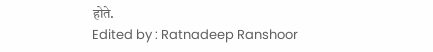होते.
Edited by : Ratnadeep Ranshoor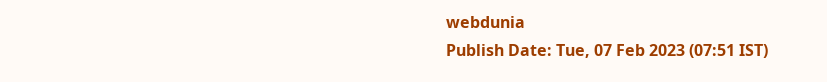webdunia
Publish Date: Tue, 07 Feb 2023 (07:51 IST)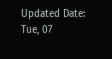Updated Date: Tue, 07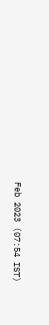Feb 2023 (07:54 IST)